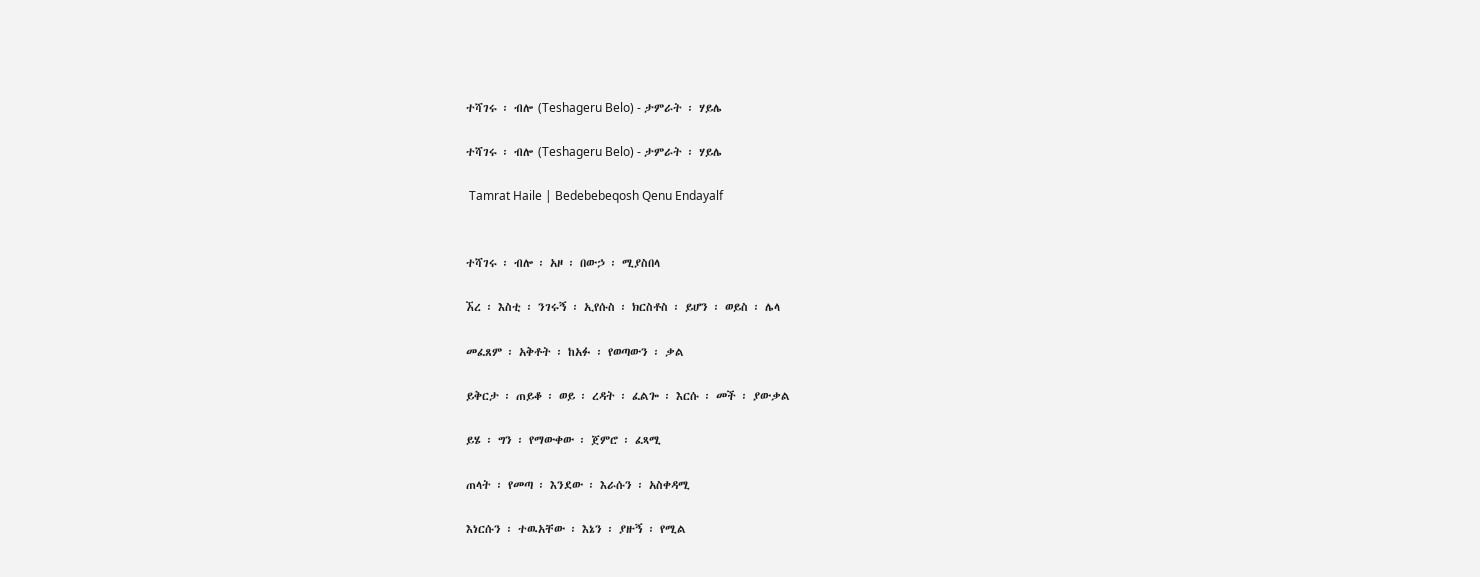ተሻገሩ ፡ ብሎ (Teshageru Belo) - ታምራት ፡ ሃይሌ

ተሻገሩ ፡ ብሎ (Teshageru Belo) - ታምራት ፡ ሃይሌ

 Tamrat Haile | Bedebebeqosh Qenu Endayalf


ተሻገሩ ፡ ብሎ ፡ አዞ ፡ በውኃ ፡ ሚያስበላ

ኧረ ፡ እስቲ ፡ ንገሩኝ ፡ ኢየሱስ ፡ ክርስቶስ ፡ ይሆን ፡ ወይስ ፡ ሌላ

መፈጸም ፡ አቅቶት ፡ ከአፉ ፡ የወጣውን ፡ ቃል

ይቅርታ ፡ ጠይቆ ፡ ወይ ፡ ረዳት ፡ ፈልጐ ፡ እርሱ ፡ መች ፡ ያውቃል

ይሄ ፡ ግን ፡ የማውቀው ፡ ጀምሮ ፡ ፈጻሚ

ጠላት ፡ የመጣ ፡ እንደው ፡ እራሱን ፡ አስቀዳሚ

እነርሱን ፡ ተዉአቸው ፡ እኔን ፡ ያዙኝ ፡ የሚል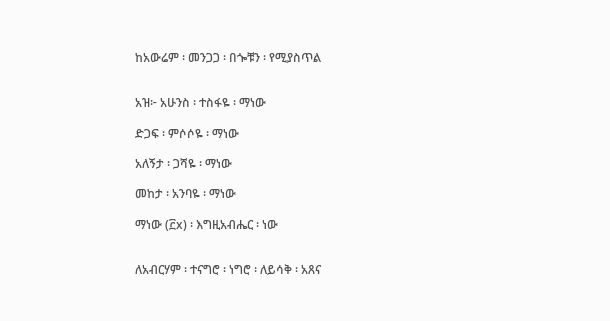ከአውሬም ፡ መንጋጋ ፡ በጐቹን ፡ የሚያስጥል


አዝ፦ አሁንስ ፡ ተስፋዬ ፡ ማነው

ድጋፍ ፡ ምሶሶዬ ፡ ማነው

አለኝታ ፡ ጋሻዬ ፡ ማነው

መከታ ፡ አንባዬ ፡ ማነው

ማነው (፫x) ፡ እግዚአብሔር ፡ ነው


ለአብርሃም ፡ ተናግሮ ፡ ነግሮ ፡ ለይሳቅ ፡ አጸና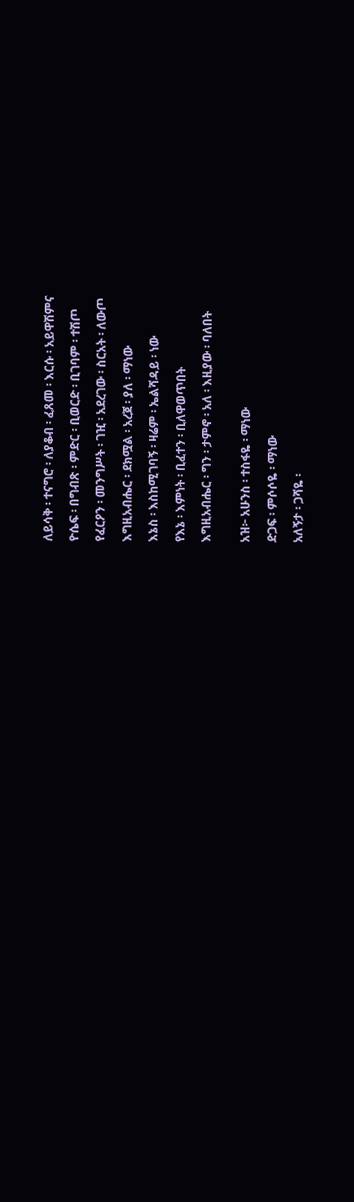ለይሳቅ ፡ ተናግሮ ፡ ለያቆብ ፡ ፈጸመ ፡ እርሱ ፡ አይዋሽምና

ዮሴፍ ፡ በግብጽ ፡ ምድር ፡ ቢወርድ ፡ ቢገባም ፡ ተሽጦ

የፈርዖን ፡ መንግሥት ፡ ገዢ ፡ አደረገው ፡ ስርአት ፡ ለውጦ

እግዚአብሔር ፡ ደክሟል ፡ አረጀ ፡ ያለ ፡ ማነው

እኔስ ፡ እስከሚገባኝ ፡ ዛሬም ፡ ኤልሻዳይ ፡ ነው

የእኔ ፡ እምነት ፡ ቢፈተን ፡ ቢለዋወጥበት

እግዚአብሔር ፡ ግን ፡ ታምኖ ፡ አለ ፡ እዚያው ፡ ባለበት


አዝ፦ አሁንስ ፡ ተስፋዬ ፡ ማነው

ድጋፍ ፡ ምሶሶዬ ፡ ማነው

አለኝታ ፡ ጋሻዬ ፡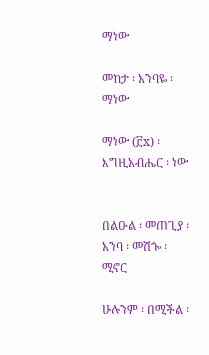ማነው

መከታ ፡ አንባዬ ፡ ማነው

ማነው (፫x) ፡ እግዚአብሔር ፡ ነው


በልዑል ፡ መጠጊያ ፡ አንባ ፡ መሽጐ ፡ ሚኖር

ሁሉንም ፡ በሚችል ፡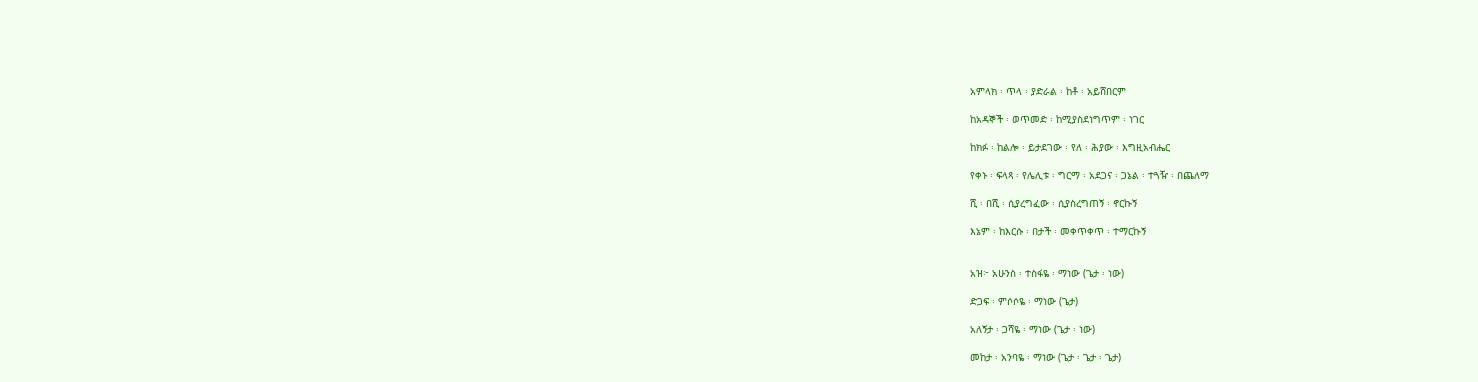አምላክ ፡ ጥላ ፡ ያድራል ፡ ከቶ ፡ አይሸበርም

ከአዳኞች ፡ ወጥመድ ፡ ከሚያስደነግጥም ፡ ነገር

ከክፉ ፡ ከልሎ ፡ ይታደገው ፡ የለ ፡ ሕያው ፡ እግዚአብሔር

የቀኑ ፡ ፍላጻ ፡ የሌሊቱ ፡ ግርማ ፡ አደጋና ፡ ጋኔል ፡ ተጓዥ ፡ በጨለማ

ሺ ፡ በሺ ፡ ሲያረግፈው ፡ ሲያስረግጠኝ ፡ ኖርኩኝ

እኔም ፡ ከእርሱ ፡ በታች ፡ መቀጥቀጥ ፡ ተማርኩኝ


አዝ፦ አሁንስ ፡ ተስፋዬ ፡ ማነው (ጌታ ፡ ነው)

ድጋፍ ፡ ምሶሶዬ ፡ ማነው (ጌታ)

አለኝታ ፡ ጋሻዬ ፡ ማነው (ጌታ ፡ ነው)

መከታ ፡ አንባዬ ፡ ማነው (ጌታ ፡ ጌታ ፡ ጌታ)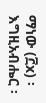ማነው (፫x) ፡ እግዚአብሔር ፡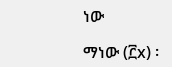ነው

ማነው (፫x) ፡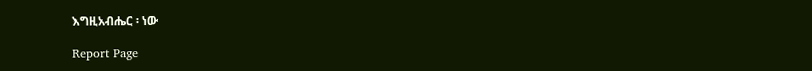እግዚአብሔር ፡ ነው

Report Page